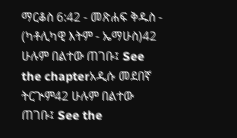ማርቆስ 6:42 - መጽሐፍ ቅዱስ - (ካቶሊካዊ እትም - ኤማሁስ)42 ሁሉም በልተው ጠገቡ፤ See the chapterአዲሱ መደበኛ ትርጒም42 ሁሉም በልተው ጠገቡ፤ See the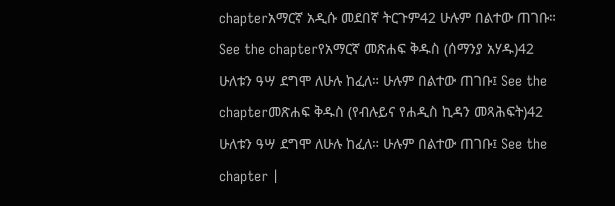chapterአማርኛ አዲሱ መደበኛ ትርጉም42 ሁሉም በልተው ጠገቡ። See the chapterየአማርኛ መጽሐፍ ቅዱስ (ሰማንያ አሃዱ)42 ሁለቱን ዓሣ ደግሞ ለሁሉ ከፈለ። ሁሉም በልተው ጠገቡ፤ See the chapterመጽሐፍ ቅዱስ (የብሉይና የሐዲስ ኪዳን መጻሕፍት)42 ሁለቱን ዓሣ ደግሞ ለሁሉ ከፈለ። ሁሉም በልተው ጠገቡ፤ See the chapter |